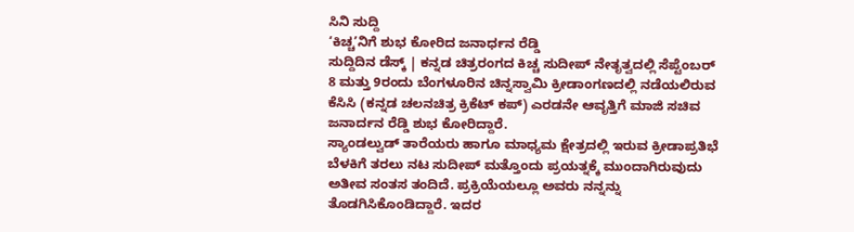ಸಿನಿ ಸುದ್ದಿ
‘ಕಿಚ್ಚ’ನಿಗೆ ಶುಭ ಕೋರಿದ ಜನಾರ್ಧನ ರೆಡ್ಡಿ
ಸುದ್ದಿದಿನ ಡೆಸ್ಕ್ | ಕನ್ನಡ ಚಿತ್ರರಂಗದ ಕಿಚ್ಚ ಸುದೀಪ್ ನೇತೃತ್ವದಲ್ಲಿ ಸೆಪ್ಟೆಂಬರ್ 8 ಮತ್ತು 9ರಂದು ಬೆಂಗಳೂರಿನ ಚಿನ್ನಸ್ವಾಮಿ ಕ್ರೀಡಾಂಗಣದಲ್ಲಿ ನಡೆಯಲಿರುವ ಕೆಸಿಸಿ (ಕನ್ನಡ ಚಲನಚಿತ್ರ ಕ್ರಿಕೆಟ್ ಕಪ್) ಎರಡನೇ ಆವೃತ್ತಿಗೆ ಮಾಜಿ ಸಚಿವ ಜನಾರ್ದನ ರೆಡ್ಡಿ ಶುಭ ಕೋರಿದ್ದಾರೆ.
ಸ್ಯಾಂಡಲ್ವುಡ್ ತಾರೆಯರು ಹಾಗೂ ಮಾಧ್ಯಮ ಕ್ಷೇತ್ರದಲ್ಲಿ ಇರುವ ಕ್ರೀಡಾಪ್ರತಿಭೆ ಬೆಳಕಿಗೆ ತರಲು ನಟ ಸುದೀಪ್ ಮತ್ತೊಂದು ಪ್ರಯತ್ನಕ್ಕೆ ಮುಂದಾಗಿರುವುದು ಅತೀವ ಸಂತಸ ತಂದಿದೆ. ಪ್ರಕ್ರಿಯೆಯಲ್ಲೂ ಅವರು ನನ್ನನ್ನು ತೊಡಗಿಸಿಕೊಂಡಿದ್ದಾರೆ. ಇದರ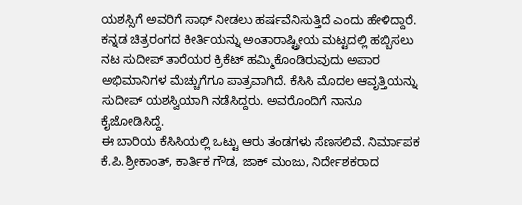ಯಶಸ್ಸಿಗೆ ಅವರಿಗೆ ಸಾಥ್ ನೀಡಲು ಹರ್ಷವೆನಿಸುತ್ತಿದೆ ಎಂದು ಹೇಳಿದ್ದಾರೆ.
ಕನ್ನಡ ಚಿತ್ರರಂಗದ ಕೀರ್ತಿಯನ್ನು ಅಂತಾರಾಷ್ಟ್ರೀಯ ಮಟ್ಟದಲ್ಲಿ ಹಬ್ಬಿಸಲು ನಟ ಸುದೀಪ್ ತಾರೆಯರ ಕ್ರಿಕೆಟ್ ಹಮ್ಮಿಕೊಂಡಿರುವುದು ಅಪಾರ ಅಭಿಮಾನಿಗಳ ಮೆಚ್ಚುಗೆಗೂ ಪಾತ್ರವಾಗಿದೆ. ಕೆಸಿಸಿ ಮೊದಲ ಆವೃತ್ತಿಯನ್ನು ಸುದೀಪ್ ಯಶಸ್ವಿಯಾಗಿ ನಡೆಸಿದ್ದರು. ಅವರೊಂದಿಗೆ ನಾನೂ ಕೈಜೋಡಿಸಿದ್ದೆ.
ಈ ಬಾರಿಯ ಕೆಸಿಸಿಯಲ್ಲಿ ಒಟ್ಟು ಆರು ತಂಡಗಳು ಸೆಣಸಲಿವೆ. ನಿರ್ಮಾಪಕ ಕೆ.ಪಿ.ಶ್ರೀಕಾಂತ್, ಕಾರ್ತಿಕ ಗೌಡ, ಜಾಕ್ ಮಂಜು, ನಿರ್ದೇಶಕರಾದ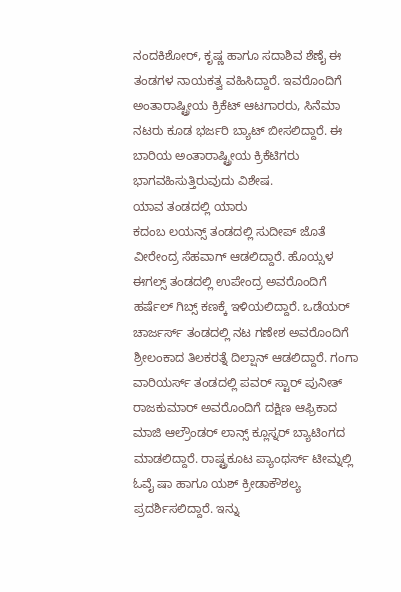ನಂದಕಿಶೋರ್, ಕೃಷ್ಣ ಹಾಗೂ ಸದಾಶಿವ ಶೆಣೈ ಈ ತಂಡಗಳ ನಾಯಕತ್ವ ವಹಿಸಿದ್ದಾರೆ. ಇವರೊಂದಿಗೆ ಅಂತಾರಾಷ್ಟ್ರೀಯ ಕ್ರಿಕೆಟ್ ಆಟಗಾರರು, ಸಿನೆಮಾ ನಟರು ಕೂಡ ಭರ್ಜರಿ ಬ್ಯಾಟ್ ಬೀಸಲಿದ್ದಾರೆ. ಈ ಬಾರಿಯ ಅಂತಾರಾಷ್ಟ್ರೀಯ ಕ್ರಿಕೆಟಿಗರು ಭಾಗವಹಿಸುತ್ತಿರುವುದು ವಿಶೇಷ.
ಯಾವ ತಂಡದಲ್ಲಿ ಯಾರು
ಕದಂಬ ಲಯನ್ಸ್ ತಂಡದಲ್ಲಿ ಸುದೀಪ್ ಜೊತೆ ವೀರೇಂದ್ರ ಸೆಹವಾಗ್ ಆಡಲಿದ್ದಾರೆ. ಹೊಯ್ಸಳ ಈಗಲ್ಸ್ ತಂಡದಲ್ಲಿ ಉಪೇಂದ್ರ ಅವರೊಂದಿಗೆ ಹರ್ಷೆಲ್ ಗಿಬ್ಸ್ ಕಣಕ್ಕೆ ಇಳಿಯಲಿದ್ದಾರೆ. ಒಡೆಯರ್ ಚಾರ್ಜರ್ಸ್ ತಂಡದಲ್ಲಿ ನಟ ಗಣೇಶ ಅವರೊಂದಿಗೆ ಶ್ರೀಲಂಕಾದ ತಿಲಕರತ್ನೆ ದಿಲ್ಷಾನ್ ಆಡಲಿದ್ದಾರೆ. ಗಂಗಾ ವಾರಿಯರ್ಸ್ ತಂಡದಲ್ಲಿ ಪವರ್ ಸ್ಟಾರ್ ಪುನೀತ್ ರಾಜಕುಮಾರ್ ಅವರೊಂದಿಗೆ ದಕ್ಷಿಣ ಆಫ್ರಿಕಾದ ಮಾಜಿ ಆಲ್ರೌಂಡರ್ ಲಾನ್ಸ್ ಕ್ಲೂಸ್ನರ್ ಬ್ಯಾಟಿಂಗದ ಮಾಡಲಿದ್ದಾರೆ. ರಾಷ್ಟ್ರಕೂಟ ಪ್ಯಾಂಥರ್ಸ್ ಟೀಮ್ನಲ್ಲಿ ಓವೈ ಷಾ ಹಾಗೂ ಯಶ್ ಕ್ರೀಡಾಕೌಶಲ್ಯ ಪ್ರದರ್ಶಿಸಲಿದ್ದಾರೆ. ಇನ್ನು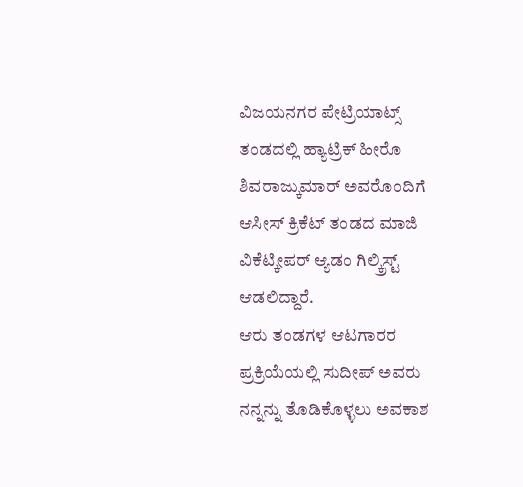ವಿಜಯನಗರ ಪೇಟ್ರಿಯಾಟ್ಸ್ ತಂಡದಲ್ಲಿ ಹ್ಯಾಟ್ರಿಕ್ ಹೀರೊ ಶಿವರಾಜ್ಕುಮಾರ್ ಅವರೊಂದಿಗೆ ಆಸೀಸ್ ಕ್ರಿಕೆಟ್ ತಂಡದ ಮಾಜಿ ವಿಕೆಟ್ಕೀಪರ್ ಆ್ಯಡಂ ಗಿಲ್ಕ್ರಿಸ್ಟ್ ಆಡಲಿದ್ದಾರೆ.
ಆರು ತಂಡಗಳ ಆಟಗಾರರ ಪ್ರಕ್ರಿಯೆಯಲ್ಲಿ ಸುದೀಪ್ ಅವರು ನನ್ನನ್ನು ತೊಡಿಕೊಳ್ಳಲು ಅವಕಾಶ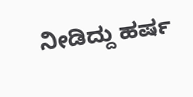ನೀಡಿದ್ದು ಹರ್ಷ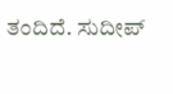ತಂದಿದೆ. ಸುದೀಪ್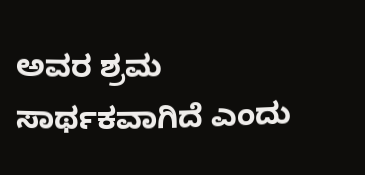ಅವರ ಶ್ರಮ ಸಾರ್ಥಕವಾಗಿದೆ ಎಂದು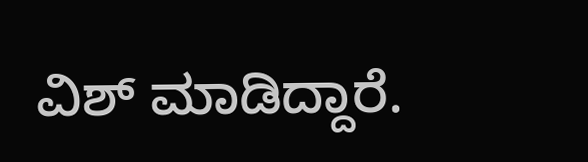ವಿಶ್ ಮಾಡಿದ್ದಾರೆ.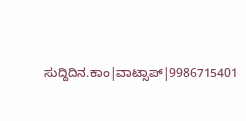ಸುದ್ದಿದಿನ.ಕಾಂ|ವಾಟ್ಸಾಪ್|9986715401